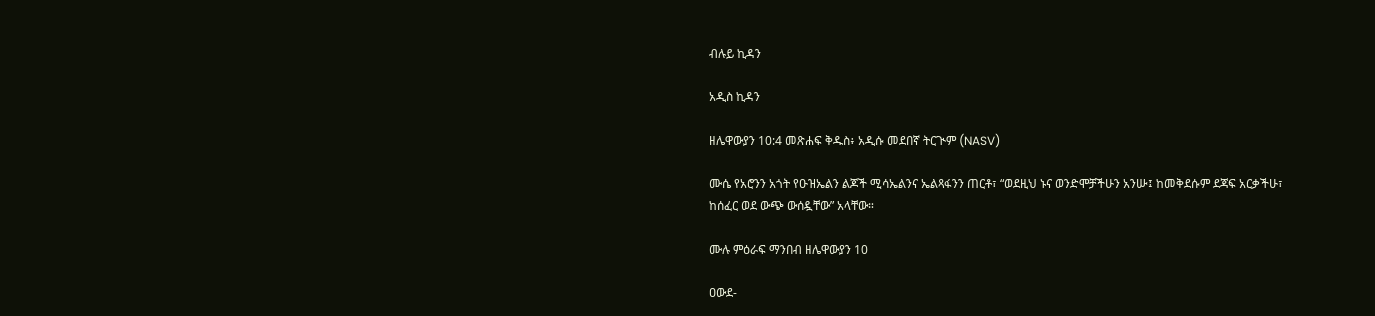ብሉይ ኪዳን

አዲስ ኪዳን

ዘሌዋውያን 10:4 መጽሐፍ ቅዱስ፥ አዲሱ መደበኛ ትርጒም (NASV)

ሙሴ የአሮንን አጎት የዑዝኤልን ልጆች ሚሳኤልንና ኤልጻፋንን ጠርቶ፣ “ወደዚህ ኑና ወንድሞቻችሁን አንሡ፤ ከመቅደሱም ደጃፍ አርቃችሁ፣ ከሰፈር ወደ ውጭ ውሰዷቸው” አላቸው።

ሙሉ ምዕራፍ ማንበብ ዘሌዋውያን 10

ዐውደ-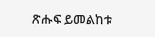ጽሑፍ ይመልከቱ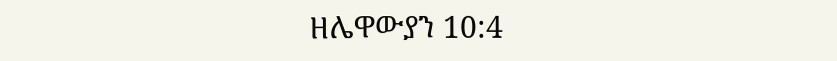ዘሌዋውያን 10:4